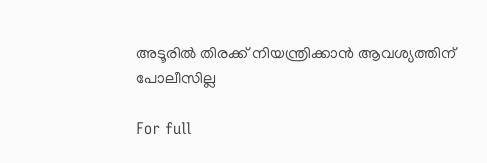അടൂരില്‍ തിരക്ക്‌ നിയന്ത്രിക്കാന്‍ ആവശ്യത്തിന്‌ പോലീസില്ല

For full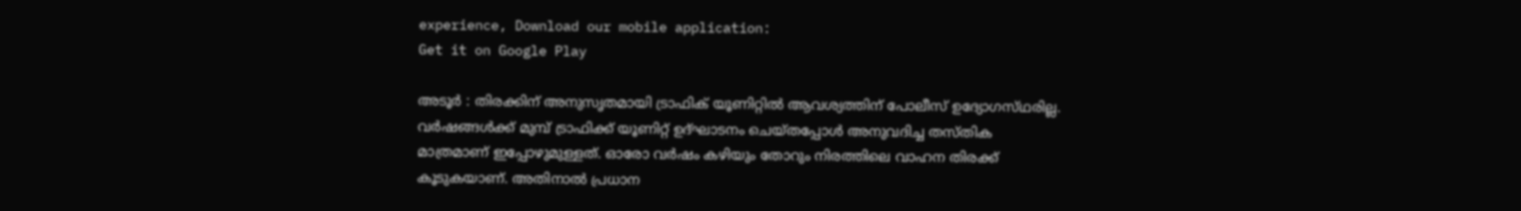experience, Download our mobile application:
Get it on Google Play

അടൂര്‍ : തിരക്കിന്‌ അനുസൃതമായി ട്രാഫിക്‌ യൂണിറ്റില്‍ ആവശ്യത്തിന്‌ പോലീസ്‌ ഉദ്യോഗസ്‌ഥരില്ല. വര്‍ഷങ്ങള്‍ക്ക്‌ മുമ്പ്‌ ട്രാഫിക്ക്‌ യൂണിറ്റ്‌ ഉദ്‌ഘാടനം ചെയ്‌തപ്പോള്‍ അനുവദിച്ച തസ്‌തിക മാത്രമാണ്‌ ഇപ്പോഴുമുള്ളത്‌. ഓരോ വര്‍ഷം കഴിയും തോറും നിരത്തിലെ വാഹന തിരക്ക്‌ കൂടുകയാണ്‌. അതിനാല്‍ പ്രധാന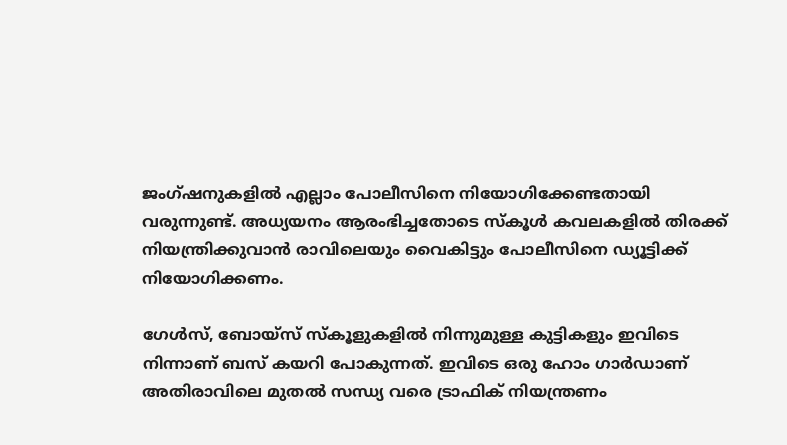ജംഗ്ഷനുകളില്‍ എല്ലാം പോലീസിനെ നിയോഗിക്കേണ്ടതായി വരുന്നുണ്ട്‌. അധ്യയനം ആരംഭിച്ചതോടെ സ്‌കൂള്‍ കവലകളില്‍ തിരക്ക്‌ നിയന്ത്രിക്കുവാന്‍ രാവിലെയും വൈകിട്ടും പോലീസിനെ ഡ്യൂട്ടിക്ക്‌ നിയോഗിക്കണം.

ഗേള്‍സ്‌, ബോയ്‌സ് സ്‌കൂളുകളില്‍ നിന്നുമുള്ള കുട്ടികളും ഇവിടെ നിന്നാണ്‌ ബസ്‌ കയറി പോകുന്നത്‌. ഇവിടെ ഒരു ഹോം ഗാര്‍ഡാണ്‌ അതിരാവിലെ മുതല്‍ സന്ധ്യ വരെ ട്രാഫിക്‌ നിയന്ത്രണം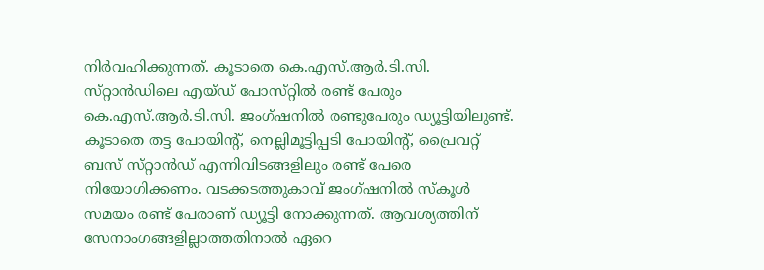നിര്‍വഹിക്കുന്നത്‌. കൂടാതെ കെ.എസ്‌.ആര്‍.ടി.സി. സ്‌റ്റാന്‍ഡിലെ എയ്‌ഡ് പോസ്‌റ്റില്‍ രണ്ട്‌ പേരും കെ.എസ്‌.ആര്‍.ടി.സി. ജംഗ്ഷനില്‍ രണ്ടുപേരും ഡ്യൂട്ടിയിലുണ്ട്‌. കൂടാതെ തട്ട പോയിന്റ്‌, നെല്ലിമൂട്ടിപ്പടി പോയിന്റ്‌, പ്രൈവറ്റ്‌ ബസ്‌ സ്‌റ്റാന്‍ഡ്‌ എന്നിവിടങ്ങളിലും രണ്ട്‌ പേരെ നിയോഗിക്കണം. വടക്കടത്തുകാവ്‌ ജംഗ്ഷനില്‍ സ്‌കൂള്‍ സമയം രണ്ട്‌ പേരാണ്‌ ഡ്യൂട്ടി നോക്കുന്നത്‌. ആവശ്യത്തിന്‌ സേനാംഗങ്ങളില്ലാത്തതിനാല്‍ ഏറെ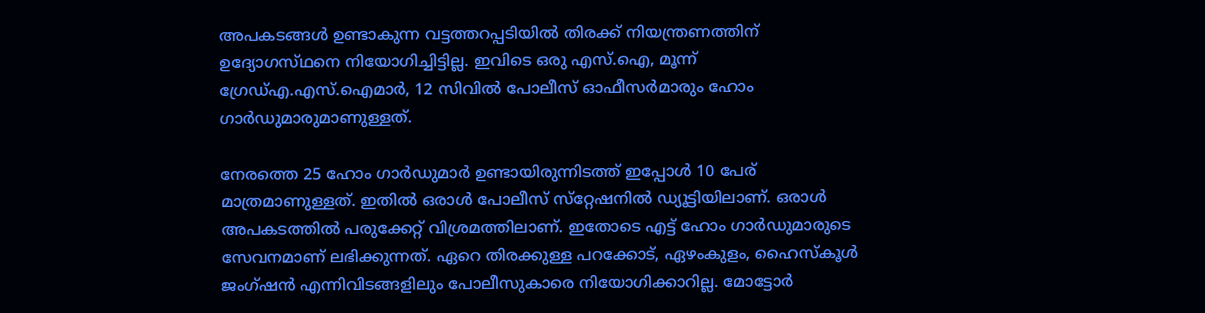അപകടങ്ങള്‍ ഉണ്ടാകുന്ന വട്ടത്തറപ്പടിയില്‍ തിരക്ക്‌ നിയന്ത്രണത്തിന്‌ ഉദ്യോഗസ്‌ഥനെ നിയോഗിച്ചിട്ടില്ല. ഇവിടെ ഒരു എസ്‌.ഐ, മൂന്ന്‌ ഗ്രേഡ്‌എ.എസ്‌.ഐമാര്‍, 12 സിവില്‍ പോലീസ്‌ ഓഫീസര്‍മാരും ഹോം ഗാര്‍ഡുമാരുമാണുള്ളത്‌.

നേരത്തെ 25 ഹോം ഗാര്‍ഡുമാര്‍ ഉണ്ടായിരുന്നിടത്ത്‌ ഇപ്പോള്‍ 10 പേര്‌ മാത്രമാണുള്ളത്‌. ഇതില്‍ ഒരാള്‍ പോലീസ്‌ സ്‌റ്റേഷനില്‍ ഡ്യൂട്ടിയിലാണ്‌. ഒരാള്‍ അപകടത്തില്‍ പരുക്കേറ്റ്‌ വിശ്രമത്തിലാണ്‌. ഇതോടെ എട്ട്‌ ഹോം ഗാര്‍ഡുമാരുടെ സേവനമാണ്‌ ലഭിക്കുന്നത്‌. ഏറെ തിരക്കുള്ള പറക്കോട്‌, ഏഴംകുളം, ഹൈസ്‌കൂള്‍ ജംഗ്ഷന്‍ എന്നിവിടങ്ങളിലും പോലീസുകാരെ നിയോഗിക്കാറില്ല. മോട്ടോര്‍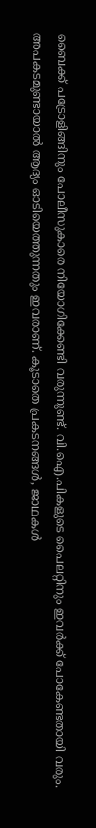ബൈക്ക്‌ പട്രോളിങ്ങിനും പോലീസുകാരെ നിയോഗിക്കേണ്ടി വരുന്നുണ്ട്‌. വി.ഐ.പികളുടെ പൈലറ്റിനും ഇവര്‍ക്ക്‌ പോകേണ്ടതായി വരും. അപകടമുണ്ടായാല്‍ ആദ്യം ഓടിയെത്തുന്നതും ഇവരാണ്‌. കൂടാതെ പ്രകടനങ്ങള്‍, ജാഥകള്‍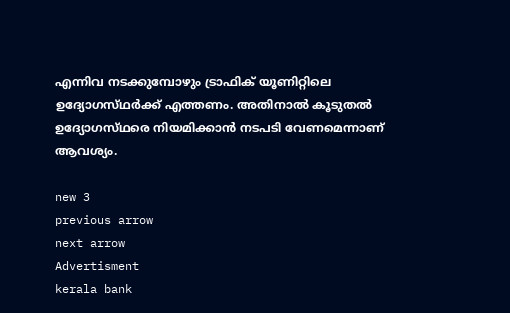എന്നിവ നടക്കുമ്പോഴും ട്രാഫിക്‌ യൂണിറ്റിലെ ഉദ്യോഗസ്‌ഥര്‍ക്ക്‌ എത്തണം. അതിനാല്‍ കൂടുതല്‍ ഉദ്യോഗസ്‌ഥരെ നിയമിക്കാന്‍ നടപടി വേണമെന്നാണ്‌ ആവശ്യം.

new 3
previous arrow
next arrow
Advertisment
kerala bank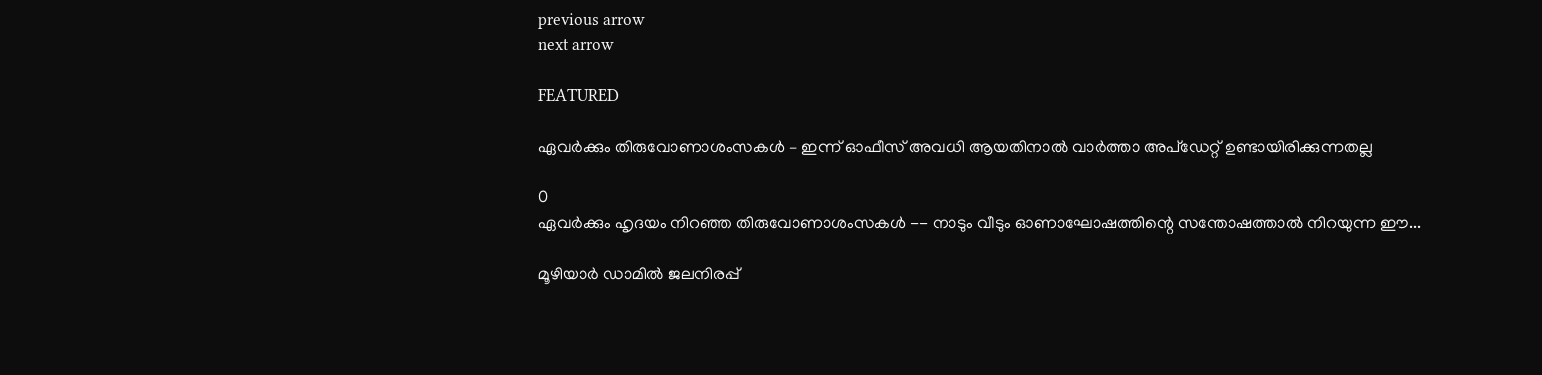previous arrow
next arrow

FEATURED

ഏവര്‍ക്കും തിരുവോണാശംസകള്‍ – ഇന്ന് ഓഫീസ് അവധി ആയതിനാല്‍ വാര്‍ത്താ അപ്ഡേറ്റ് ഉണ്ടായിരിക്കുന്നതല്ല

0
ഏവർക്കും ഹൃദയം നിറഞ്ഞ തിരുവോണാശംസകൾ -- നാടും വീടും ഓണാഘോഷത്തിന്റെ സന്തോഷത്താൽ നിറയുന്ന ഈ...

മൂഴിയാർ ഡാമിൽ ജലനിരപ്പ്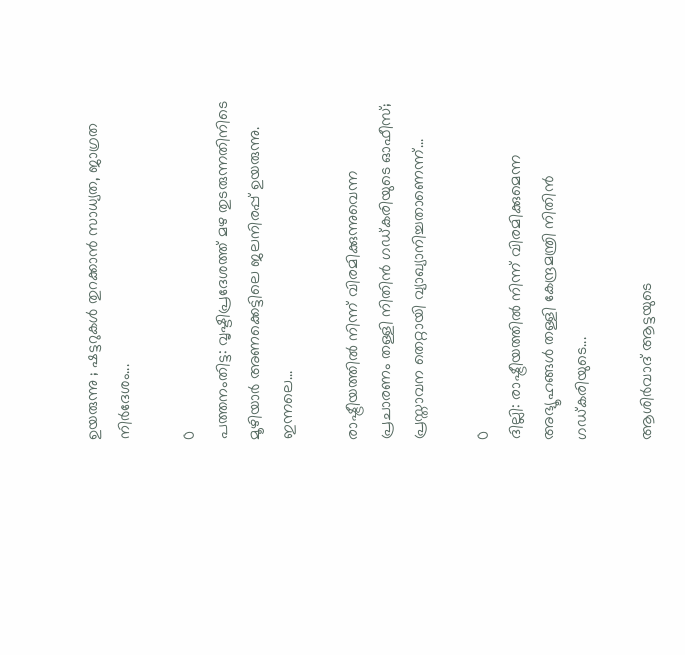ഉയരുന്നു ; ഷട്ടറുകൾ തുറക്കാൻ സാധ്യത, ജാഗ്രത നിർദേശം...

0
പത്തനംതിട്ട: വൃഷ്ടിപ്രദേശത്ത് മഴ തുടരുന്നതിനിടെ മൂഴിയാർ അണക്കെട്ടിലെ ജലനിരപ്പ് ഉയരുന്നു. ഇന്നലെ...

രാഷ്ട്രീയത്തിൽ നിന്ന് വിരമിക്കുന്നുവെന്ന പ്രചാരണം തള്ളി നിതിൻ ഗഡ്കരിയുടെ ഓഫീസ്; പ്രസ്താവന തെറ്റായി വ്യാഖ്യാനിച്ചതാണെന്ന്...

0
ദില്ലി: രാഷ്ട്രീയത്തിൽ നിന്ന് വിരമിക്കുമെന്ന അഭ്യൂഹങ്ങൾ തള്ളി കേന്ദ്രമന്ത്രി നിതിൻ ഗഡ്കരിയുടെ...

ആശിർവാദ് ആട്ടയുടെ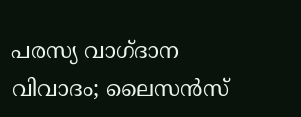പരസ്യ വാഗ്ദാന വിവാദം; ലൈസൻസ്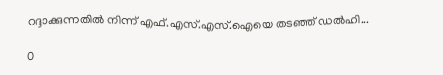റദ്ദാക്കുന്നതിൽ നിന്ന് എഫ്.എസ്.എസ്.ഐയെ തടഞ്ഞ് ഡൽഹി...

0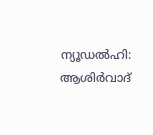ന്യൂഡല്‍ഹി: ആശിര്‍വാദ്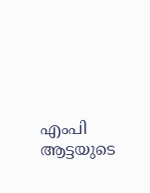എംപി ആട്ടയുടെ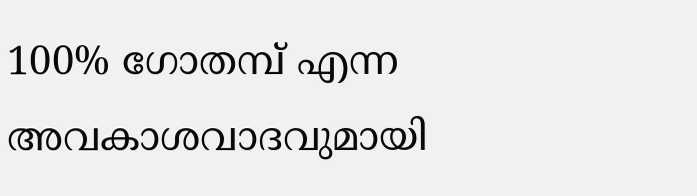100% ഗോതമ്പ് എന്ന അവകാശവാദവുമായി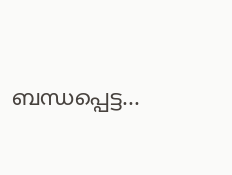ബന്ധപ്പെട്ട...